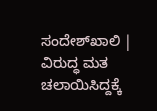ಸಂದೇಶ್‌ಖಾಲಿ | ವಿರುದ್ಧ ಮತ ಚಲಾಯಿಸಿದ್ದಕ್ಕೆ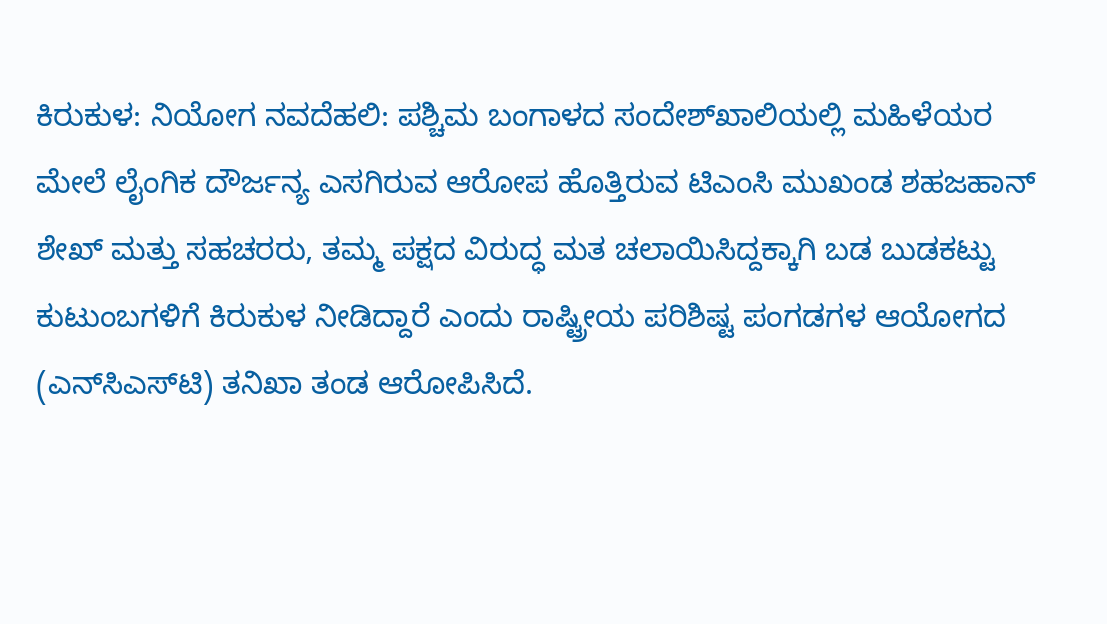ಕಿರುಕುಳ: ನಿಯೋಗ ನವದೆಹಲಿ: ಪಶ್ಚಿಮ ಬಂಗಾಳದ ಸಂದೇಶ್‌ಖಾಲಿಯಲ್ಲಿ ಮಹಿಳೆಯರ ಮೇಲೆ ಲೈಂಗಿಕ ದೌರ್ಜನ್ಯ ಎಸಗಿರುವ ಆರೋಪ ಹೊತ್ತಿರುವ ಟಿಎಂಸಿ ಮುಖಂಡ ಶಹಜಹಾನ್‌ ಶೇಖ್‌ ಮತ್ತು ಸಹಚರರು, ತಮ್ಮ ಪಕ್ಷದ ವಿರುದ್ಧ ಮತ ಚಲಾಯಿಸಿದ್ದಕ್ಕಾಗಿ ಬಡ ಬುಡಕಟ್ಟು ಕುಟುಂಬಗಳಿಗೆ ಕಿರುಕುಳ ನೀಡಿದ್ದಾರೆ ಎಂದು ರಾಷ್ಟ್ರೀಯ ಪರಿಶಿಷ್ಟ ಪಂಗಡಗಳ ಆಯೋಗದ (ಎನ್‌ಸಿಎಸ್‌ಟಿ) ತನಿಖಾ ತಂಡ ಆರೋಪಿಸಿದೆ.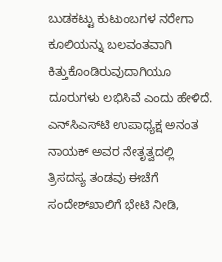ಬುಡಕಟ್ಟು ಕುಟುಂಬಗಳ ನರೇಗಾ ಕೂಲಿಯನ್ನು ಬಲವಂತವಾಗಿ ಕಿತ್ತುಕೊಂಡಿರುವುದಾಗಿಯೂ ದೂರುಗಳು ಲಭಿಸಿವೆ ಎಂದು ಹೇಳಿದೆ. ಎನ್‌ಸಿಎಸ್‌ಟಿ ಉಪಾಧ್ಯಕ್ಷ ಅನಂತ ನಾಯಕ್‌ ಅವರ ನೇತೃತ್ವದಲ್ಲಿ ತ್ರಿಸದಸ್ಯ ತಂಡವು ಈಚೆಗೆ ಸಂದೇಶ್‌ಖಾಲಿಗೆ ಭೇಟಿ ನೀಡಿ,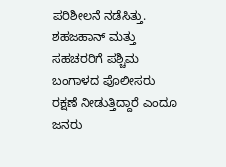ಪರಿಶೀಲನೆ ನಡೆಸಿತ್ತು. ಶಹಜಹಾನ್‌ ಮತ್ತು ಸಹಚರರಿಗೆ ಪಶ್ಚಿಮ ಬಂಗಾಳದ ಪೊಲೀಸರು ರಕ್ಷಣೆ ನೀಡುತ್ತಿದ್ದಾರೆ ಎಂದೂ ಜನರು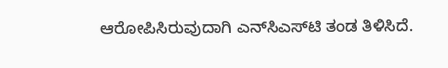ಆರೋಪಿಸಿರುವುದಾಗಿ ಎನ್‌ಸಿಎಸ್‌ಟಿ ತಂಡ ತಿಳಿಸಿದೆ.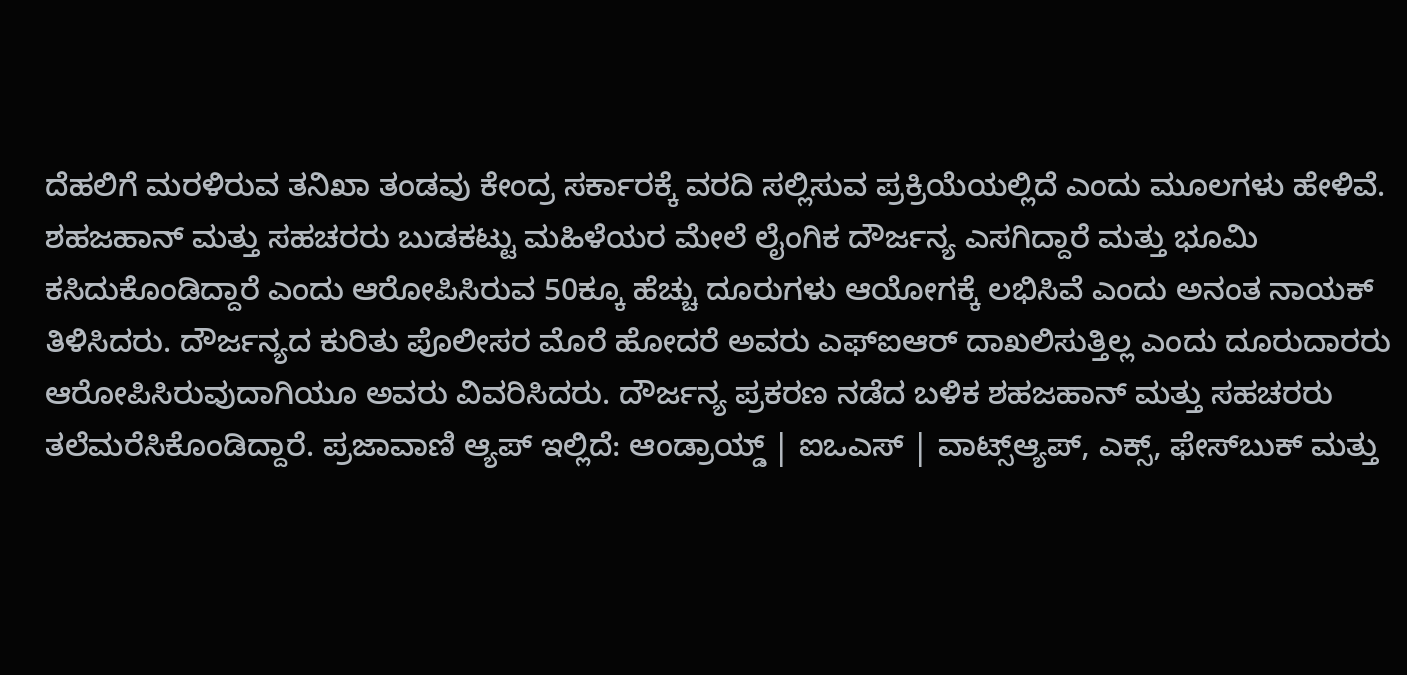ದೆಹಲಿಗೆ ಮರಳಿರುವ ತನಿಖಾ ತಂಡವು ಕೇಂದ್ರ ಸರ್ಕಾರಕ್ಕೆ ವರದಿ ಸಲ್ಲಿಸುವ ಪ್ರಕ್ರಿಯೆಯಲ್ಲಿದೆ ಎಂದು ಮೂಲಗಳು ಹೇಳಿವೆ. ಶಹಜಹಾನ್‌ ಮತ್ತು ಸಹಚರರು ಬುಡಕಟ್ಟು ಮಹಿಳೆಯರ ಮೇಲೆ ಲೈಂಗಿಕ ದೌರ್ಜನ್ಯ ಎಸಗಿದ್ದಾರೆ ಮತ್ತು ಭೂಮಿ ಕಸಿದುಕೊಂಡಿದ್ದಾರೆ ಎಂದು ಆರೋಪಿಸಿರುವ 50ಕ್ಕೂ ಹೆಚ್ಚು ದೂರುಗಳು ಆಯೋಗಕ್ಕೆ ಲಭಿಸಿವೆ ಎಂದು ಅನಂತ ನಾಯಕ್‌ ತಿಳಿಸಿದರು. ದೌರ್ಜನ್ಯದ ಕುರಿತು ಪೊಲೀಸರ ಮೊರೆ ಹೋದರೆ ಅವರು ಎಫ್‌ಐಆರ್‌ ದಾಖಲಿಸುತ್ತಿಲ್ಲ ಎಂದು ದೂರುದಾರರು ಆರೋಪಿಸಿರುವುದಾಗಿಯೂ ಅವರು ವಿವರಿಸಿದರು. ದೌರ್ಜನ್ಯ ಪ್ರಕರಣ ನಡೆದ ಬಳಿಕ ಶಹಜಹಾನ್‌ ಮತ್ತು ಸಹಚರರು ತಲೆಮರೆಸಿಕೊಂಡಿದ್ದಾರೆ. ಪ್ರಜಾವಾಣಿ ಆ್ಯಪ್ ಇಲ್ಲಿದೆ: ಆಂಡ್ರಾಯ್ಡ್ | ಐಒಎಸ್ | ವಾಟ್ಸ್ಆ್ಯಪ್, ಎಕ್ಸ್, ಫೇಸ್‌ಬುಕ್ ಮತ್ತು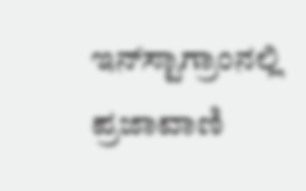ಇನ್‌ಸ್ಟಾಗ್ರಾಂನಲ್ಲಿ ಪ್ರಜಾವಾಣಿ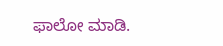ಫಾಲೋ ಮಾಡಿ.